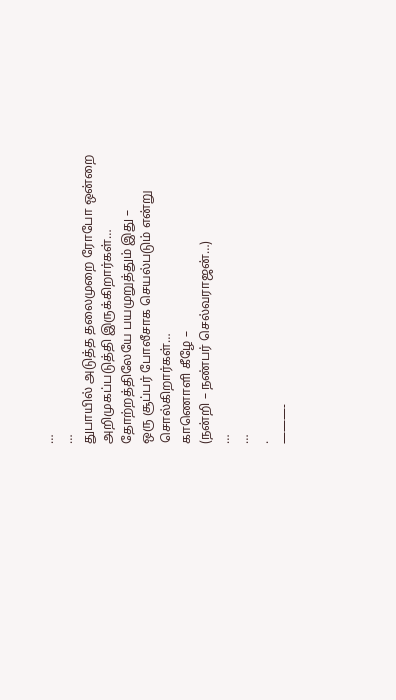…
…
துபாயில் அடுத்த தலைமுறை ரோபோ ஒன்றை
அறிமுகப்படுத்தி இருக்கிறார்கள்…
தோற்றத்திலேயே பயமுறுத்தும் இது –
ஒரு சூப்பர் போலீசாக செயல்படும் என்று
சொல்கிறார்கள்…
காணொளி கீழே –
(நன்றி – நண்பர் செல்வராஜன்…)
…
…
.
———-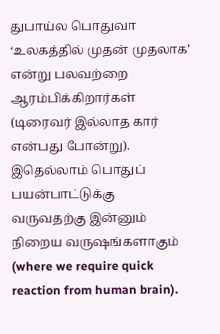துபாய்ல பொதுவா ‘உலகத்தில் முதன் முதலாக’ என்று பலவற்றை ஆரம்பிக்கிறார்கள் (டிரைவர் இல்லாத கார் என்பது போன்று). இதெல்லாம் பொதுப் பயன்பாட்டுக்கு வருவதற்கு இன்னும் நிறைய வருஷங்களாகும் (where we require quick reaction from human brain).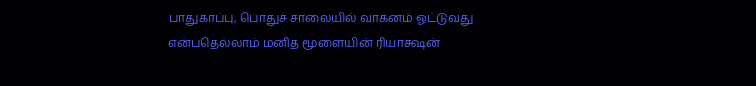பாதுகாப்பு, பொதுச் சாலையில் வாகனம் ஓட்டுவது என்பதெல்லாம் மனித மூளையின் ரியாக்ஷன்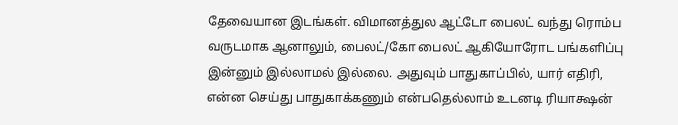தேவையான இடங்கள். விமானத்துல ஆட்டோ பைலட் வந்து ரொம்ப வருடமாக ஆனாலும், பைலட்/கோ பைலட் ஆகியோரோட பங்களிப்பு இன்னும் இல்லாமல் இல்லை. அதுவும் பாதுகாப்பில், யார் எதிரி, என்ன செய்து பாதுகாக்கணும் என்பதெல்லாம் உடனடி ரியாக்ஷன்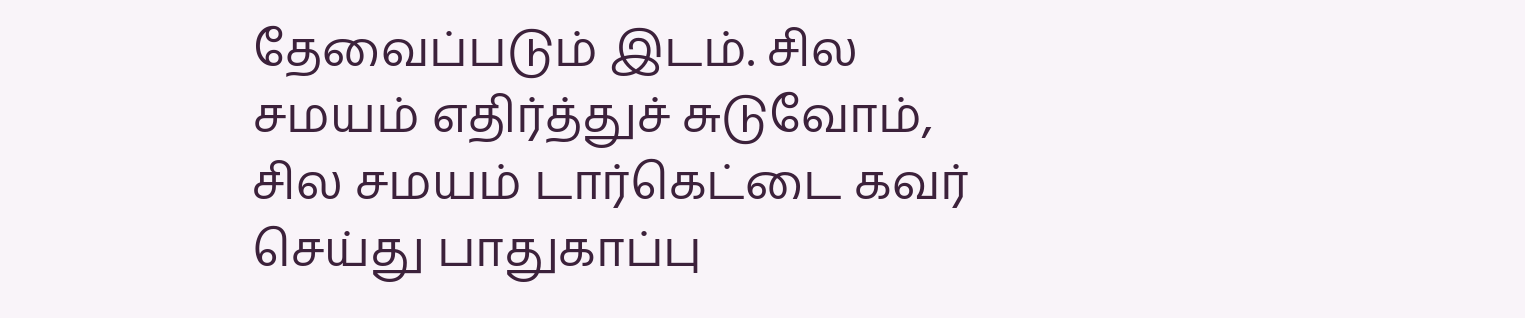தேவைப்படும் இடம். சில சமயம் எதிர்த்துச் சுடுவோம், சில சமயம் டார்கெட்டை கவர் செய்து பாதுகாப்பு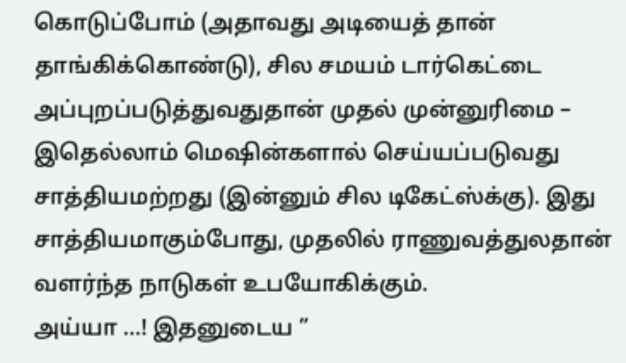கொடுப்போம் (அதாவது அடியைத் தான் தாங்கிக்கொண்டு), சில சமயம் டார்கெட்டை அப்புறப்படுத்துவதுதான் முதல் முன்னுரிமை – இதெல்லாம் மெஷின்களால் செய்யப்படுவது சாத்தியமற்றது (இன்னும் சில டிகேட்ஸ்க்கு). இது சாத்தியமாகும்போது, முதலில் ராணுவத்துலதான் வளர்ந்த நாடுகள் உபயோகிக்கும்.
அய்யா …! இதனுடைய ”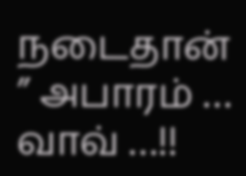நடைதான் ” அபாரம் … வாவ் …!!